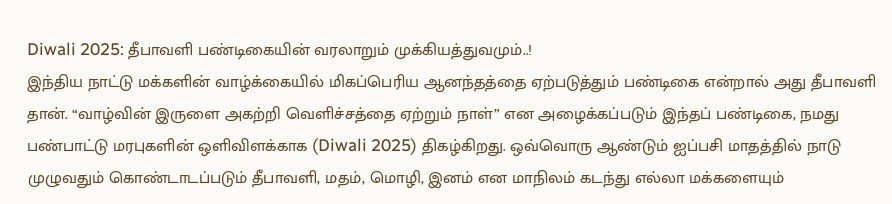Diwali 2025: தீபாவளி பண்டிகையின் வரலாறும் முக்கியத்துவமும்..!
இந்திய நாட்டு மக்களின் வாழ்க்கையில் மிகப்பெரிய ஆனந்தத்தை ஏற்படுத்தும் பண்டிகை என்றால் அது தீபாவளி தான். “வாழ்வின் இருளை அகற்றி வெளிச்சத்தை ஏற்றும் நாள்” என அழைக்கப்படும் இந்தப் பண்டிகை, நமது பண்பாட்டு மரபுகளின் ஒளிவிளக்காக (Diwali 2025) திகழ்கிறது. ஒவ்வொரு ஆண்டும் ஐப்பசி மாதத்தில் நாடு முழுவதும் கொண்டாடப்படும் தீபாவளி, மதம், மொழி, இனம் என மாநிலம் கடந்து எல்லா மக்களையும்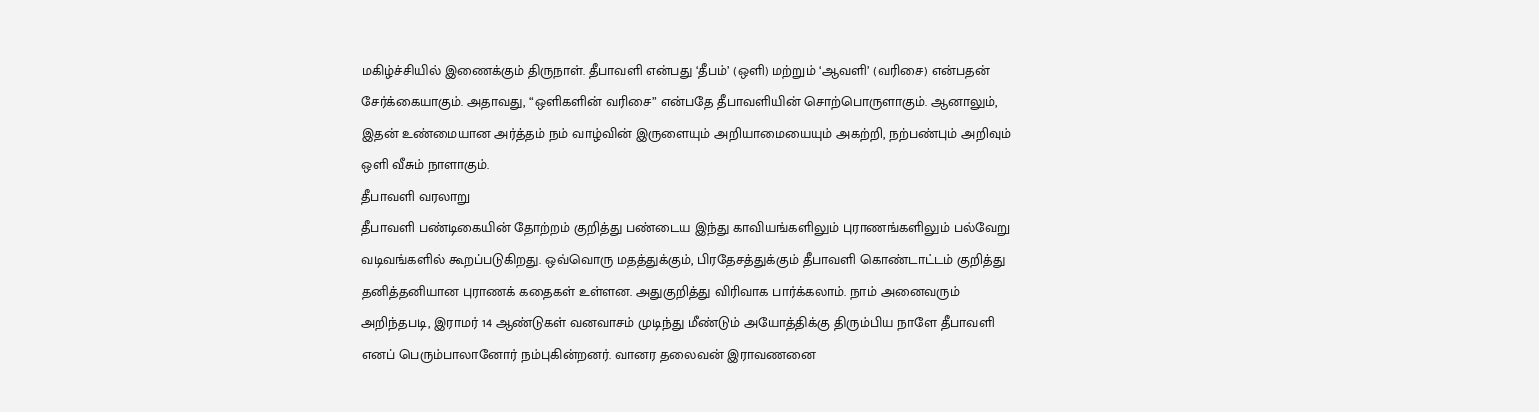மகிழ்ச்சியில் இணைக்கும் திருநாள். தீபாவளி என்பது ‘தீபம்’ (ஒளி) மற்றும் ‘ஆவளி’ (வரிசை) என்பதன் சேர்க்கையாகும். அதாவது, “ஒளிகளின் வரிசை” என்பதே தீபாவளியின் சொற்பொருளாகும். ஆனாலும், இதன் உண்மையான அர்த்தம் நம் வாழ்வின் இருளையும் அறியாமையையும் அகற்றி, நற்பண்பும் அறிவும் ஒளி வீசும் நாளாகும்.
தீபாவளி வரலாறு
தீபாவளி பண்டிகையின் தோற்றம் குறித்து பண்டைய இந்து காவியங்களிலும் புராணங்களிலும் பல்வேறு வடிவங்களில் கூறப்படுகிறது. ஒவ்வொரு மதத்துக்கும், பிரதேசத்துக்கும் தீபாவளி கொண்டாட்டம் குறித்து தனித்தனியான புராணக் கதைகள் உள்ளன. அதுகுறித்து விரிவாக பார்க்கலாம். நாம் அனைவரும் அறிந்தபடி, இராமர் 14 ஆண்டுகள் வனவாசம் முடிந்து மீண்டும் அயோத்திக்கு திரும்பிய நாளே தீபாவளி எனப் பெரும்பாலானோர் நம்புகின்றனர். வானர தலைவன் இராவணனை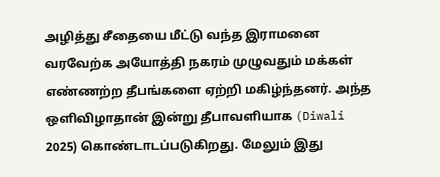அழித்து சீதையை மீட்டு வந்த இராமனை வரவேற்க அயோத்தி நகரம் முழுவதும் மக்கள் எண்ணற்ற தீபங்களை ஏற்றி மகிழ்ந்தனர். அந்த ஒளிவிழாதான் இன்று தீபாவளியாக (Diwali 2025) கொண்டாடப்படுகிறது. மேலும் இது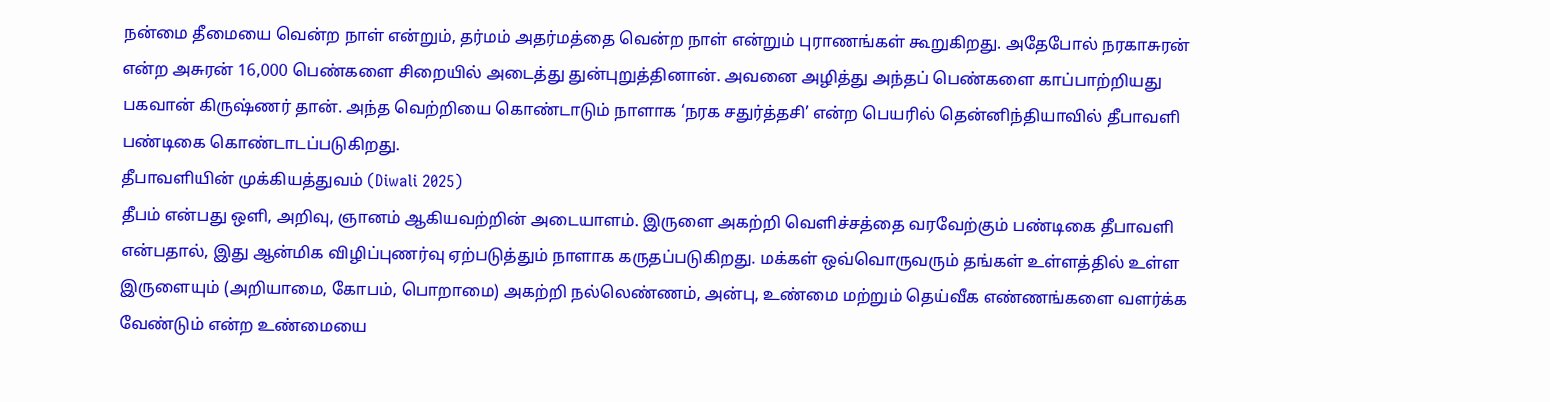நன்மை தீமையை வென்ற நாள் என்றும், தர்மம் அதர்மத்தை வென்ற நாள் என்றும் புராணங்கள் கூறுகிறது. அதேபோல் நரகாசுரன் என்ற அசுரன் 16,000 பெண்களை சிறையில் அடைத்து துன்புறுத்தினான். அவனை அழித்து அந்தப் பெண்களை காப்பாற்றியது பகவான் கிருஷ்ணர் தான். அந்த வெற்றியை கொண்டாடும் நாளாக ‘நரக சதுர்த்தசி’ என்ற பெயரில் தென்னிந்தியாவில் தீபாவளி பண்டிகை கொண்டாடப்படுகிறது.
தீபாவளியின் முக்கியத்துவம் (Diwali 2025)
தீபம் என்பது ஒளி, அறிவு, ஞானம் ஆகியவற்றின் அடையாளம். இருளை அகற்றி வெளிச்சத்தை வரவேற்கும் பண்டிகை தீபாவளி என்பதால், இது ஆன்மிக விழிப்புணர்வு ஏற்படுத்தும் நாளாக கருதப்படுகிறது. மக்கள் ஒவ்வொருவரும் தங்கள் உள்ளத்தில் உள்ள இருளையும் (அறியாமை, கோபம், பொறாமை) அகற்றி நல்லெண்ணம், அன்பு, உண்மை மற்றும் தெய்வீக எண்ணங்களை வளர்க்க வேண்டும் என்ற உண்மையை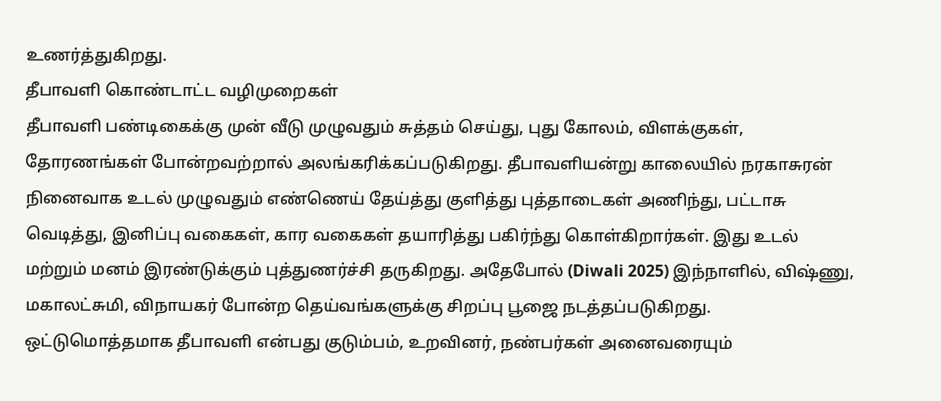உணர்த்துகிறது.
தீபாவளி கொண்டாட்ட வழிமுறைகள்
தீபாவளி பண்டிகைக்கு முன் வீடு முழுவதும் சுத்தம் செய்து, புது கோலம், விளக்குகள், தோரணங்கள் போன்றவற்றால் அலங்கரிக்கப்படுகிறது. தீபாவளியன்று காலையில் நரகாசுரன் நினைவாக உடல் முழுவதும் எண்ணெய் தேய்த்து குளித்து புத்தாடைகள் அணிந்து, பட்டாசு வெடித்து, இனிப்பு வகைகள், கார வகைகள் தயாரித்து பகிர்ந்து கொள்கிறார்கள். இது உடல் மற்றும் மனம் இரண்டுக்கும் புத்துணர்ச்சி தருகிறது. அதேபோல் (Diwali 2025) இந்நாளில், விஷ்ணு, மகாலட்சுமி, விநாயகர் போன்ற தெய்வங்களுக்கு சிறப்பு பூஜை நடத்தப்படுகிறது. ஒட்டுமொத்தமாக தீபாவளி என்பது குடும்பம், உறவினர், நண்பர்கள் அனைவரையும்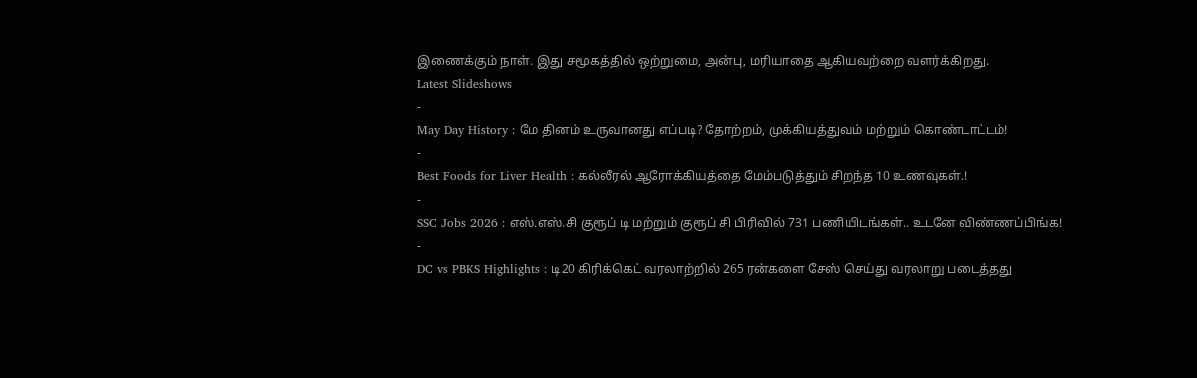இணைக்கும் நாள். இது சமூகத்தில் ஒற்றுமை, அன்பு, மரியாதை ஆகியவற்றை வளர்க்கிறது.
Latest Slideshows
-
May Day History : மே தினம் உருவானது எப்படி? தோற்றம், முக்கியத்துவம் மற்றும் கொண்டாட்டம்!
-
Best Foods for Liver Health : கல்லீரல் ஆரோக்கியத்தை மேம்படுத்தும் சிறந்த 10 உணவுகள்.!
-
SSC Jobs 2026 : எஸ்.எஸ்.சி குரூப் டி மற்றும் குரூப் சி பிரிவில் 731 பணியிடங்கள்.. உடனே விண்ணப்பிங்க!
-
DC vs PBKS Highlights : டி20 கிரிக்கெட் வரலாற்றில் 265 ரன்களை சேஸ் செய்து வரலாறு படைத்தது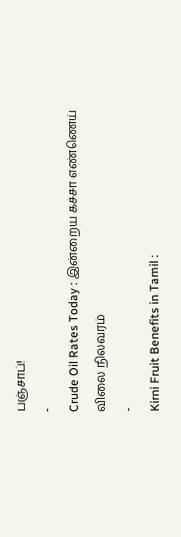பஞ்சாப்!
-
Crude Oil Rates Today : இன்றைய கச்சா எண்ணெய் விலை நிலவரம்
-
Kirni Fruit Benefits in Tamil :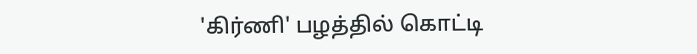'கிர்ணி' பழத்தில் கொட்டி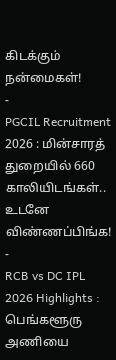கிடக்கும் நன்மைகள்!
-
PGCIL Recruitment 2026 : மின்சாரத் துறையில் 660 காலியிடங்கள்.. உடனே விண்ணப்பிங்க!
-
RCB vs DC IPL 2026 Highlights : பெங்களூரு அணியை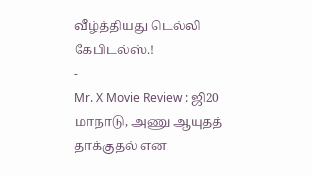வீழ்த்தியது டெல்லி கேபிடல்ஸ்.!
-
Mr. X Movie Review : ஜி20 மாநாடு, அணு ஆயுதத் தாக்குதல் என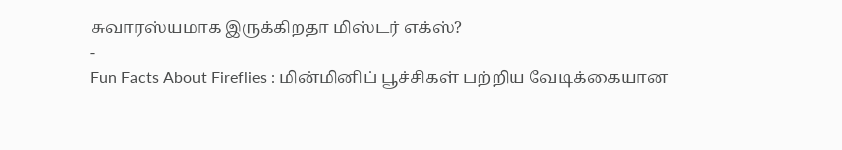சுவாரஸ்யமாக இருக்கிறதா மிஸ்டர் எக்ஸ்?
-
Fun Facts About Fireflies : மின்மினிப் பூச்சிகள் பற்றிய வேடிக்கையான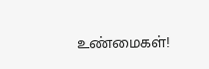உண்மைகள்!